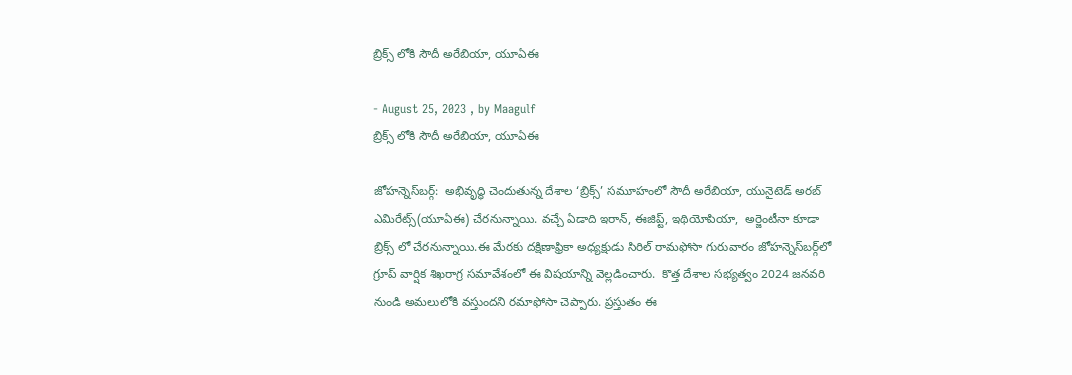బ్రిక్స్ లోకి సౌదీ అరేబియా, యూఏఈ

- August 25, 2023 , by Maagulf
బ్రిక్స్ లోకి సౌదీ అరేబియా, యూఏఈ

జోహన్నెస్‌బర్గ్:  అభివృద్ధి చెందుతున్న దేశాల ‘బ్రిక్స్’ సమూహంలో సౌదీ అరేబియా, యునైటెడ్ అరబ్ ఎమిరేట్స్(యూఏఈ) చేరనున్నాయి. వచ్చే ఏడాది ఇరాన్, ఈజిప్ట్, ఇథియోపియా,  అర్జెంటీనా కూడా బ్రిక్స్ లో చేరనున్నాయి.ఈ మేరకు దక్షిణాఫ్రికా అధ్యక్షుడు సిరిల్ రామఫోసా గురువారం జోహన్నెస్‌బర్గ్‌లో గ్రూప్ వార్షిక శిఖరాగ్ర సమావేశంలో ఈ విషయాన్ని వెల్లడించారు.  కొత్త దేశాల సభ్యత్వం 2024 జనవరి నుండి అమలులోకి వస్తుందని రమాఫోసా చెప్పారు. ప్రస్తుతం ఈ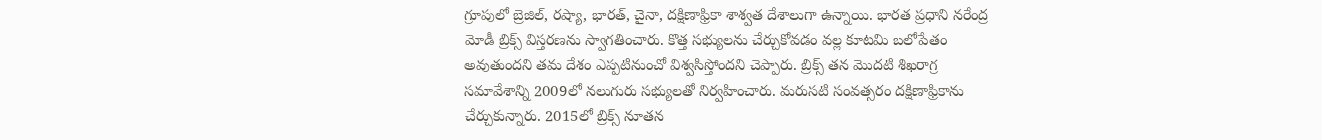గ్రూపులో బ్రెజిల్, రష్యా, భారత్, చైనా, దక్షిణాఫ్రికా శాశ్వత దేశాలుగా ఉన్నాయి. భారత ప్రధాని నరేంద్ర మోడీ బ్రిక్స్ విస్తరణను స్వాగతించారు. కొత్త సభ్యులను చేర్చుకోవడం వల్ల కూటమి బలోపేతం అవుతుందని తమ దేశం ఎప్పటినుంచో విశ్వసిస్తోందని చెప్పారు. బ్రిక్స్ తన మొదటి శిఖరాగ్ర సమావేశాన్ని 2009లో నలుగురు సభ్యులతో నిర్వహించారు. మరుసటి సంవత్సరం దక్షిణాఫ్రికాను చేర్చుకున్నారు. 2015లో బ్రిక్స్ నూతన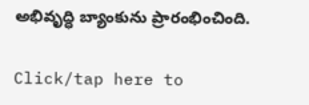అభివృద్ధి బ్యాంకును ప్రారంభించింది.

Click/tap here to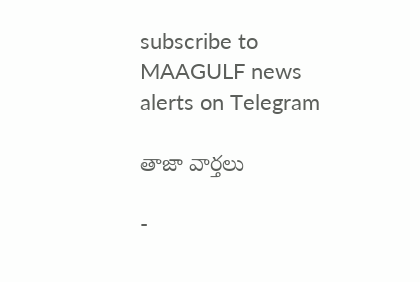subscribe to MAAGULF news alerts on Telegram

తాజా వార్తలు

-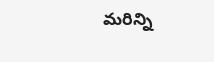మరిన్ని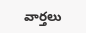వార్తలు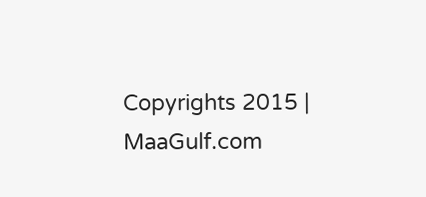Copyrights 2015 | MaaGulf.com